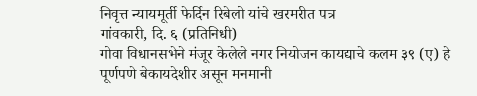निवृत्त न्यायमूर्ती फेर्दिन रिबेलो यांचे खरमरीत पत्र
गांवकारी, दि. ६ (प्रतिनिधी)
गोवा विधानसभेने मंजूर केलेले नगर नियोजन कायद्याचे कलम ३९ (ए) हे पूर्णपणे बेकायदेशीर असून मनमानी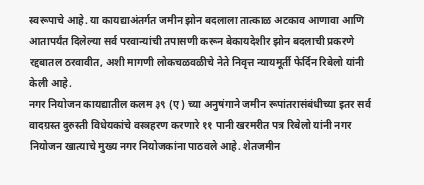स्वरूपाचे आहे. या कायद्याअंतर्गत जमीन झोन बदलाला तात्काळ अटकाव आणावा आणि आतापर्यंत दिलेल्या सर्व परवान्यांची तपासणी करून बेकायदेशीर झोन बदलाची प्रकरणे रद्दबातल ठरवावीत, अशी मागणी लोकचळवळीचे नेते निवृत्त न्यायमूर्ती फेर्दिन रिबेलो यांनी केली आहे.
नगर नियोजन कायद्यातील कलम ३९ (ए) च्या अनुषंगाने जमीन रूपांतरासंबंधीच्या इतर सर्व वादग्रस्त दुरुस्ती विधेयकांचे वस्त्रहरण करणारे ११ पानी खरमरीत पत्र रिबेलो यांनी नगर नियोजन खात्याचे मुख्य नगर नियोजकांना पाठवले आहे. शेतजमीन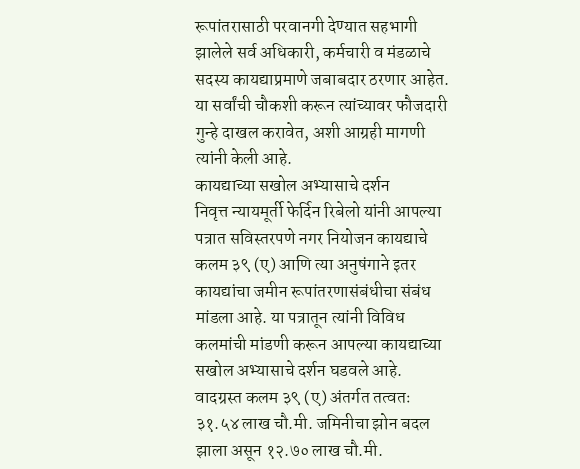रूपांतरासाठी परवानगी देण्यात सहभागी झालेले सर्व अधिकारी, कर्मचारी व मंडळाचे सदस्य कायद्याप्रमाणे जबाबदार ठरणार आहेत. या सर्वांची चौकशी करून त्यांच्यावर फौजदारी गुन्हे दाखल करावेत, अशी आग्रही मागणी त्यांनी केली आहे.
कायद्याच्या सखोल अभ्यासाचे दर्शन
निवृत्त न्यायमूर्ती फेर्दिन रिबेलो यांनी आपल्या पत्रात सविस्तरपणे नगर नियोजन कायद्याचे कलम ३९ (ए) आणि त्या अनुषंगाने इतर कायद्यांचा जमीन रूपांतरणासंबंधीचा संबंध मांडला आहे. या पत्रातून त्यांनी विविध कलमांची मांडणी करून आपल्या कायद्याच्या सखोल अभ्यासाचे दर्शन घडवले आहे.
वादग्रस्त कलम ३९ (ए) अंतर्गत तत्वतः ३१.५४ लाख चौ.मी. जमिनीचा झोन बदल झाला असून १२.७० लाख चौ.मी.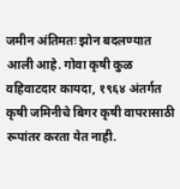जमीन अंतिमतः झोन बदलण्यात आली आहे. गोवा कृषी कुळ वहिवाटदार कायदा, १९६४ अंतर्गत कृषी जमिनीचे बिगर कृषी वापरासाठी रूपांतर करता येत नाही.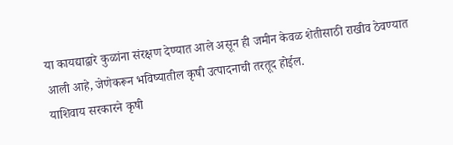या कायद्याद्वारे कुळांना संरक्षण देण्यात आले असून ही जमीन केवळ शेतीसाठी राखीव ठेवण्यात आली आहे, जेणेकरून भविष्यातील कृषी उत्पादनाची तरतूद होईल.
याशिवाय सरकारने कृषी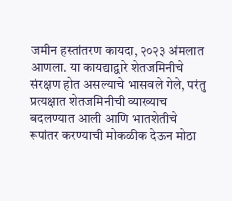जमीन हस्तांतरण कायदा, २०२३ अंमलात आणला. या कायद्याद्वारे शेतजमिनीचे संरक्षण होत असल्याचे भासवले गेले, परंतु प्रत्यक्षात शेतजमिनीची व्याख्याच बदलण्यात आली आणि भातशेतीचे रूपांतर करण्याची मोकळीक देऊन मोठा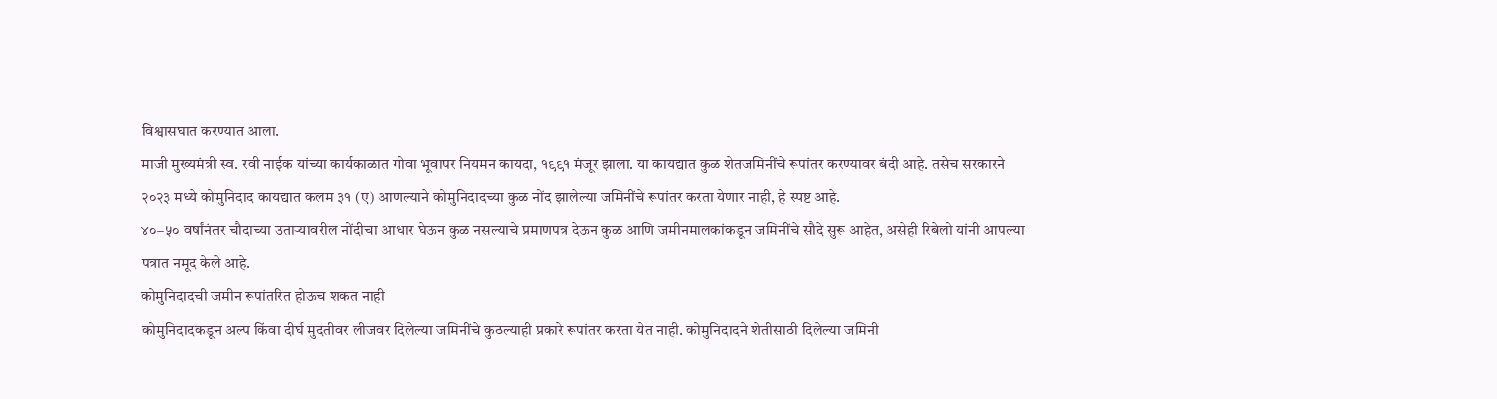विश्वासघात करण्यात आला.
माजी मुख्यमंत्री स्व. रवी नाईक यांच्या कार्यकाळात गोवा भूवापर नियमन कायदा, १९९१ मंजूर झाला. या कायद्यात कुळ शेतजमिनींचे रूपांतर करण्यावर बंदी आहे. तसेच सरकारने २०२३ मध्ये कोमुनिदाद कायद्यात कलम ३१ (ए) आणल्याने कोमुनिदादच्या कुळ नोंद झालेल्या जमिनींचे रूपांतर करता येणार नाही, हे स्पष्ट आहे.
४०–५० वर्षांनंतर चौदाच्या उताऱ्यावरील नोंदीचा आधार घेऊन कुळ नसल्याचे प्रमाणपत्र देऊन कुळ आणि जमीनमालकांकडून जमिनींचे सौदे सुरू आहेत, असेही रिबेलो यांनी आपल्या पत्रात नमूद केले आहे.
कोमुनिदादची जमीन रूपांतरित होऊच शकत नाही
कोमुनिदादकडून अल्प किंवा दीर्घ मुदतीवर लीजवर दिलेल्या जमिनींचे कुठल्याही प्रकारे रूपांतर करता येत नाही. कोमुनिदादने शेतीसाठी दिलेल्या जमिनी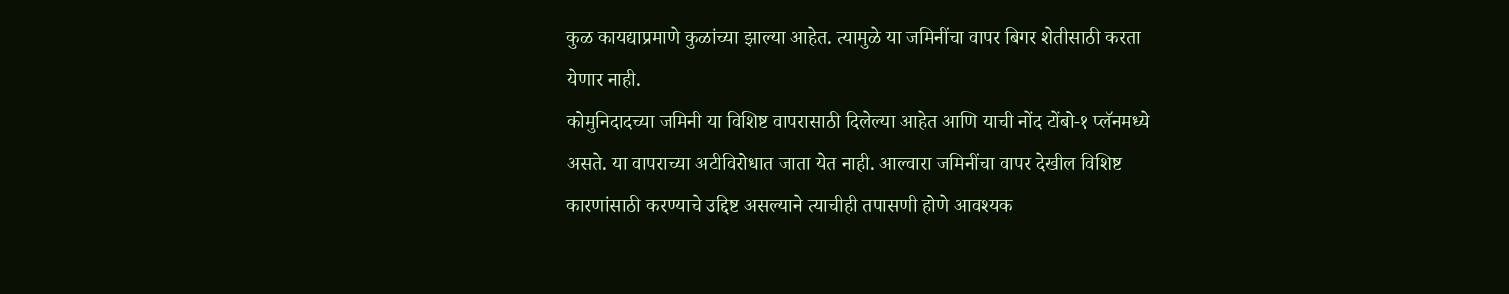कुळ कायद्याप्रमाणे कुळांच्या झाल्या आहेत. त्यामुळे या जमिनींचा वापर बिगर शेतीसाठी करता येणार नाही.
कोमुनिदादच्या जमिनी या विशिष्ट वापरासाठी दिलेल्या आहेत आणि याची नोंद टोंबो-१ प्लॅनमध्ये असते. या वापराच्या अटीविरोधात जाता येत नाही. आल्वारा जमिनींचा वापर देखील विशिष्ट कारणांसाठी करण्याचे उद्दिष्ट असल्याने त्याचीही तपासणी होणे आवश्यक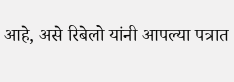आहे, असे रिबेलो यांनी आपल्या पत्रात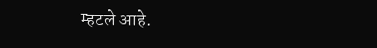म्हटले आहे.